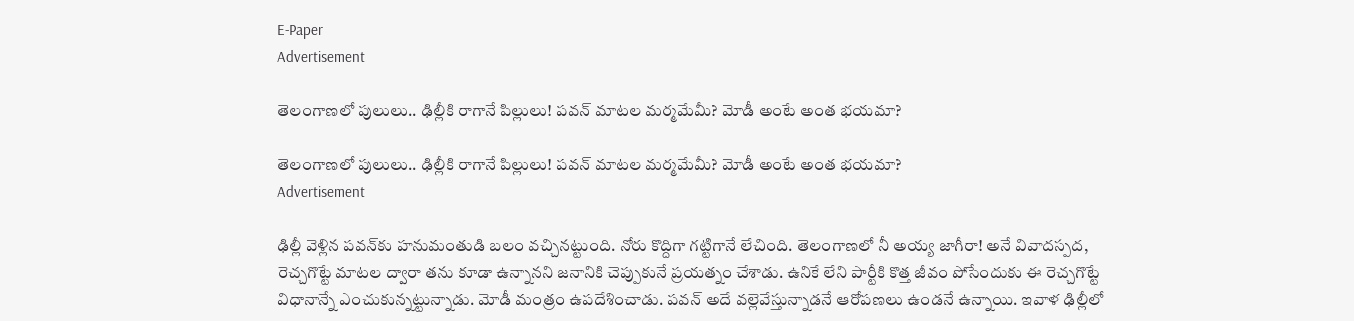E-Paper
Advertisement

తెలంగాణ‌లో పులులు.. ఢిల్లీకి రాగానే పిల్లులు! ప‌వ‌న్ మాట‌ల మ‌ర్మ‌మేమీ? మోడీ అంటే అంత భ‌య‌మా?

తెలంగాణ‌లో పులులు.. ఢిల్లీకి రాగానే పిల్లులు! ప‌వ‌న్ మాట‌ల మ‌ర్మ‌మేమీ? మోడీ అంటే అంత భ‌య‌మా?
Advertisement

ఢిల్లీ వెళ్లిన ప‌వ‌న్‌కు హ‌నుమంతుడి బ‌లం వ‌చ్చిన‌ట్టుంది. నోరు కొద్దిగా గ‌ట్టిగానే లేచింది. తెలంగాణ‌లో నీ అయ్య జాగీరా! అనే వివాద‌స్ప‌ద, రెచ్చ‌గొట్టే మాట‌ల ద్వారా త‌ను కూడా ఉన్నాన‌ని జ‌నానికి చెప్పుకునే ప్ర‌య‌త్నం చేశాడు. ఉనికే లేని పార్టీకి కొత్త జీవం పోసేందుకు ఈ రెచ్చ‌గొట్టే విధానాన్నే ఎంచుకున్న‌ట్టున్నాడు. మోడీ మంత్రం ఉప‌దేశించాడు. ప‌వ‌న్‌ అదే వ‌ల్లెవేస్తున్నాడ‌నే ఆరోప‌ణ‌లు ఉండ‌నే ఉన్నాయి. ఇవాళ ఢిల్లీలో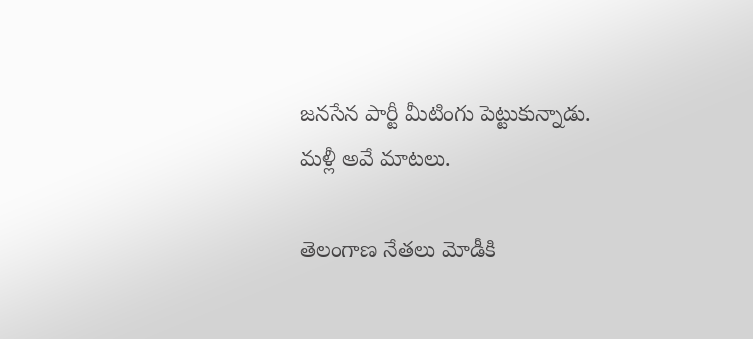జ‌నసేన పార్టీ మీటింగు పెట్టుకున్నాడు. మ‌ళ్లీ అవే మాట‌లు.

తెలంగాణ నేత‌లు మోడీకి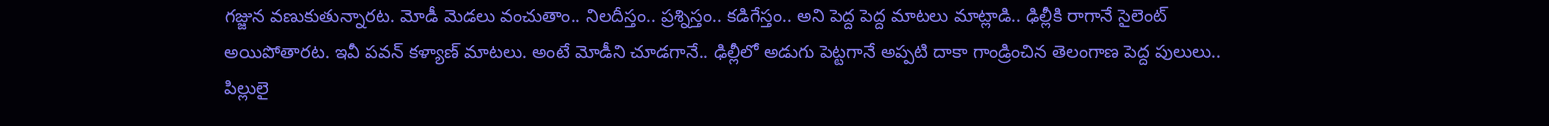గ‌జ్జున వ‌ణుకుతున్నార‌ట‌. మోడీ మెడ‌లు వంచుతాం.. నిల‌దీస్తం.. ప్ర‌శ్నిస్తం.. క‌డిగేస్తం.. అని పెద్ద పెద్ద మాట‌లు మాట్లాడి.. ఢిల్లీకి రాగానే సైలెంట్ అయిపోతార‌ట‌. ఇవీ ప‌వ‌న్ క‌ళ్యాణ్ మాటలు. అంటే మోడీని చూడ‌గానే.. ఢిల్లీలో అడుగు పెట్ట‌గానే అప్ప‌టి దాకా గాండ్రించిన తెలంగాణ పెద్ద పులులు.. పిల్లులై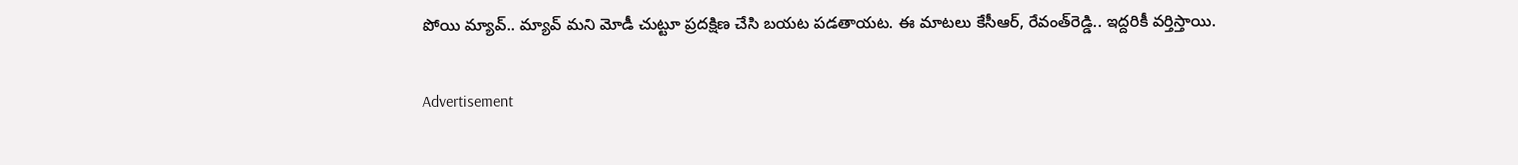పోయి మ్యావ్‌.. మ్యావ్ మ‌ని మోడీ చుట్టూ ప్ర‌ద‌క్షిణ చేసి బ‌య‌ట ప‌డ‌తాయ‌ట‌. ఈ మాట‌లు కేసీఆర్‌, రేవంత్‌రెడ్డి.. ఇద్ద‌రికీ వ‌ర్తిస్తాయి.

Advertisement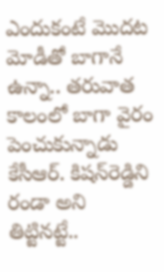ఎందుకంటే మొదట మోడీతో బాగానే ఉన్నా.. త‌రువాత కాలంలో బాగా వైరం పెంచుకున్నాడు కేసీఆర్‌. కిష‌న్‌రెడ్డిని రండా అని తిట్టిన‌ట్టే..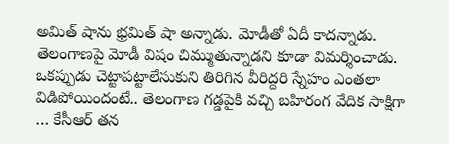అమిత్ షాను భ్ర‌మిత్ షా అన్నాడు. మోడీతో ఏదీ కాద‌న్నాడు. తెలంగాణ‌పై మోడీ విషం చిమ్ముతున్నాడ‌ని కూడా విమ‌ర్శించాడు. ఒక‌ప్పుడు చెట్టాప‌ట్టాలేసుకుని తిరిగిన వీరిద్ద‌రి స్నేహం ఎంత‌లా విడిపోయిందంటే.. తెలంగాణ గ‌డ్డ‌పైకి వ‌చ్చి బ‌హిరంగ వేదిక సాక్షిగా … కేసీఆర్ త‌న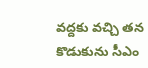వ‌ద్ద‌కు వ‌చ్చి త‌న కొడుకును సీఎం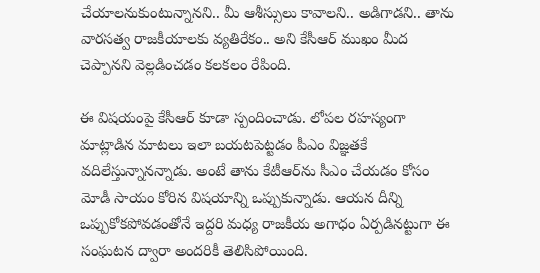చేయాల‌నుకుంటున్నాన‌ని.. మీ ఆశీస్సులు కావాల‌ని.. అడిగాడ‌ని.. తాను వార‌స‌త్వ రాజ‌కీయాల‌కు వ్య‌తిరేకం.. అని కేసీఆర్ ముఖం మీద చెప్పాన‌ని వెల్ల‌డించ‌డం క‌ల‌క‌లం రేపింది.

ఈ విష‌యంపై కేసీఆర్ కూడా స్పందించాడు. లోప‌ల ర‌హ‌స్యంగా మాట్లాడిన మాట‌లు ఇలా బ‌య‌ట‌పెట్ట‌డం పీఎం విజ్ఞ‌త‌కే వ‌దిలేస్తున్నాన‌న్నాడు. అంటే తాను కేటీఆర్‌ను సీఎం చేయ‌డం కోసం మోడీ సాయం కోరిన విష‌యాన్ని ఒప్పుకున్నాడు. ఆయ‌న దీన్ని ఒప్పుకోక‌పోవడంతోనే ఇద్ద‌రి మ‌ధ్య రాజ‌కీయ అగాధం ఏర్ప‌డిన‌ట్టుగా ఈ సంఘ‌ట‌న ద్వారా అంద‌రికీ తెలిసిపోయింది.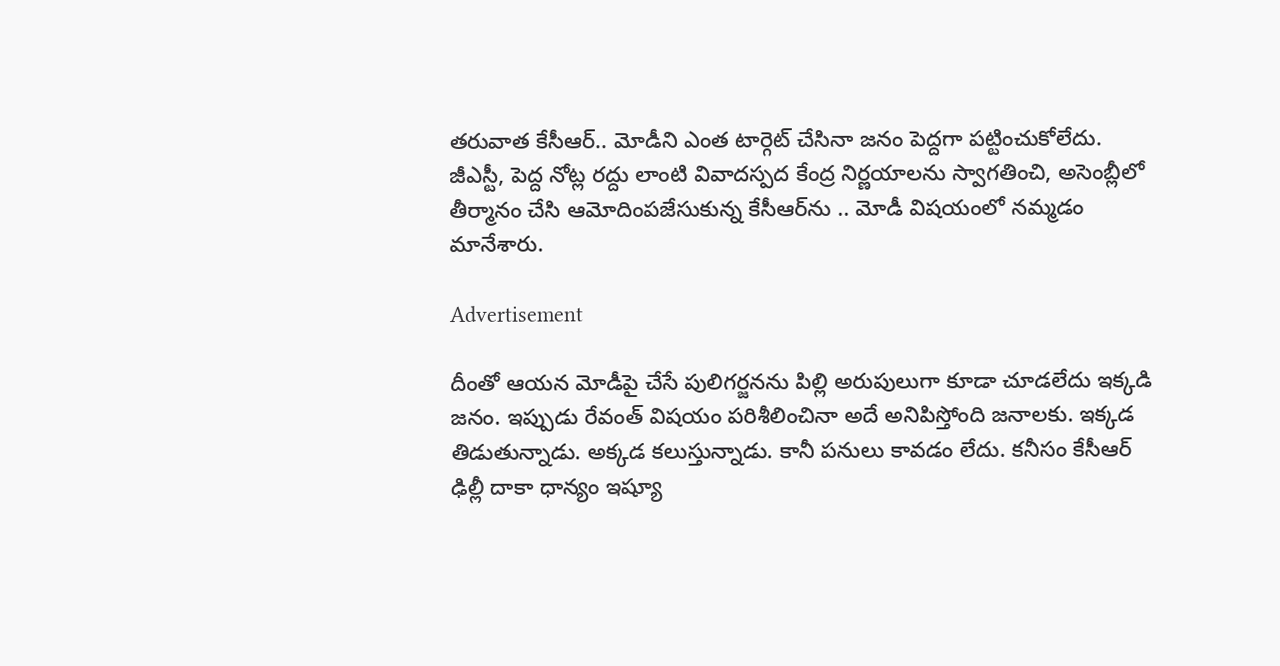త‌రువాత కేసీఆర్‌.. మోడీని ఎంత టార్గెట్ చేసినా జ‌నం పెద్ద‌గా ప‌ట్టించుకోలేదు. జీఎస్టీ, పెద్ద నోట్ల ర‌ద్దు లాంటి వివాద‌స్ప‌ద కేంద్ర నిర్ణ‌యాల‌ను స్వాగతించి, అసెంబ్లీలో తీర్మానం చేసి ఆమోదింప‌జేసుకున్న కేసీఆర్‌ను .. మోడీ విష‌యంలో న‌మ్మ‌డం మానేశారు.

Advertisement

దీంతో ఆయ‌న మోడీపై చేసే పులిగ‌ర్జ‌న‌ను పిల్లి అరుపులుగా కూడా చూడ‌లేదు ఇక్క‌డి జ‌నం. ఇప్పుడు రేవంత్ విష‌యం ప‌రిశీలించినా అదే అనిపిస్తోంది జ‌నాల‌కు. ఇక్క‌డ తిడుతున్నాడు. అక్క‌డ క‌లుస్తున్నాడు. కానీ ప‌నులు కావ‌డం లేదు. కనీసం కేసీఆర్ ఢిల్లీ దాకా ధాన్యం ఇష్యూ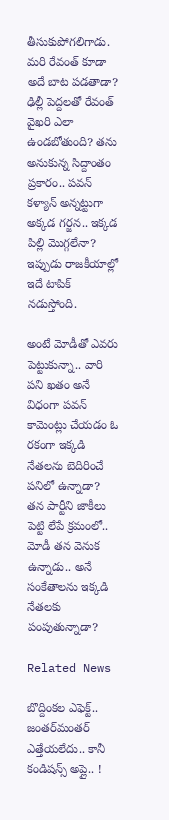తీసుకుపోగ‌లిగాడు. మ‌రి రేవంత్ కూడా అదే బాట ప‌డ‌తాడా? ఢిల్లీ పెద్ద‌ల‌తో రేవంత్ వైఖ‌రి ఎలా ఉండ‌బోతుంది? త‌ను అనుకున్న సిద్దాంతం ప్ర‌కారం.. ప‌వ‌న్ క‌ళ్యాన్ అన్న‌ట్టుగా అక్క‌డ గ‌ర్జ‌న‌.. ఇక్క‌డ పిల్లి మొగ్గ‌లేనా? ఇప్పుడు రాజ‌కీయాల్లో ఇదే టాపిక్ న‌డుస్తోంది.

అంటే మోడీతో ఎవ‌రు పెట్టుకున్నా.. వారి ప‌ని ఖ‌తం అనే విధంగా ప‌వ‌న్ కామెంట్లు చేయ‌డం ఓ ర‌కంగా ఇక్క‌డి నేత‌ల‌ను బెదిరించే ప‌నిలో ఉన్నాడా? త‌న పార్టీని జాకీలు పెట్టి లేపే క్ర‌మంలో.. మోడీ త‌న వెనుక ఉన్నాడు.. అనే సంకేతాల‌ను ఇక్క‌డి నేత‌ల‌కు పంపుతున్నాడా?

Related News

బొద్దింక‌ల ఎఫెక్ట్‌.. జంత‌ర్‌మంత‌ర్ ఎత్తేయ‌లేదు.. కానీ కండిష‌న్స్ అప్లై.. !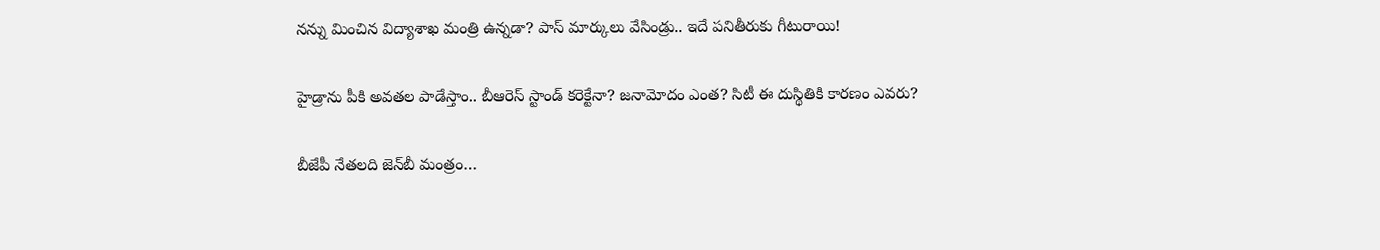నన్ను మించిన‌ విద్యాశాఖ మంత్రి ఉన్న‌డా? పాస్ మార్కులు వేసిండ్రు.. ఇదే ప‌నితీరుకు గీటురాయి!

హైడ్రాను పీకి అవ‌త‌ల పాడేస్తాం.. బీఆరెస్ స్టాండ్ క‌రెక్టేనా? జ‌నామోదం ఎంత‌? సిటీ ఈ దుస్థితికి కార‌ణం ఎవ‌రు?

బీజేపీ నేత‌ల‌ది జెన్‌బీ మంత్రం…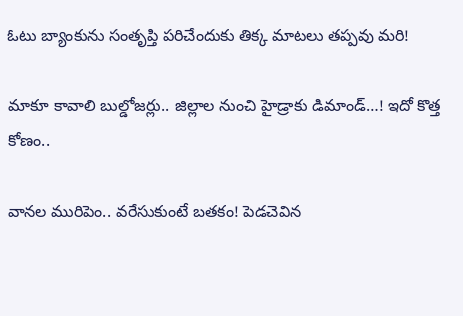ఓటు బ్యాంకును సంతృప్తి ప‌రిచేందుకు తిక్క మాట‌లు త‌ప్ప‌వు మ‌రి!

మాకూ కావాలి బుల్డోజ‌ర్లు.. జిల్లాల నుంచి హైడ్రాకు డిమాండ్…! ఇదో కొత్త కోణం..

వాన‌ల మురిపెం.. వ‌రేసుకుంటే బ‌త‌కం! పెడచెవిన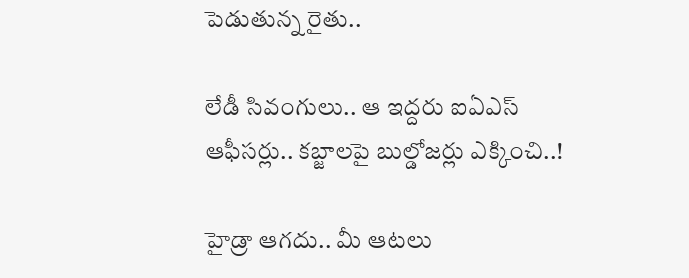పెడుతున్న రైతు..

లేడీ సివంగులు.. ఆ ఇద్ద‌రు ఐఏఎస్ ఆఫీస‌ర్లు.. క‌బ్జాల‌పై బుల్డోజ‌ర్లు ఎక్కించి..!

హైడ్రా ఆగ‌దు.. మీ ఆట‌లు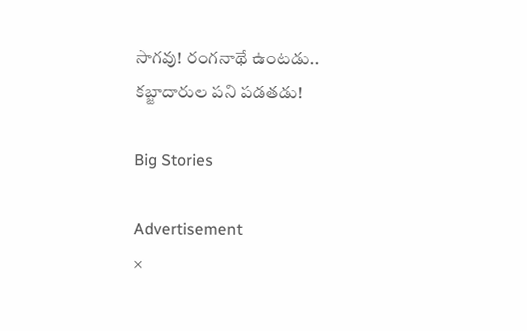సాగ‌వు! రంగ‌నాథే ఉంట‌డు.. క‌బ్జాదారుల ప‌ని ప‌డ‌త‌డు!

Big Stories

Advertisement
×